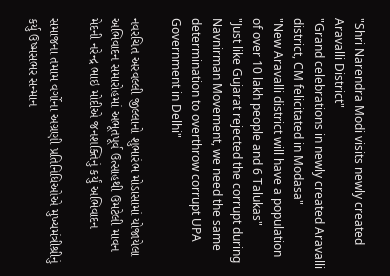"Shri Narendra Modi visits newly created Aravalli District"
"Grand celebrations in newly created Aravalli district, CM felicitated in Modasa"
"New Aravalli district will have a population of over 10 lakh people and 6 Talukas"
"Just like Gujarat rejected the corrupt during Navnirman Movement, we need the same determination to overthrow corrupt UPA Government in Delhi"

નવરચિત અરવલ્લી જીલ્લાનો શુભારંભ મોડાસામાં યોજાયેલા અભિવાદન સમારોહમાં અભૂતપૂર્વ ઉત્સાહથી ઉમટેલી માવન મેદની નરેન્દ્ર ભાઇ મોદીએ જનશક્તિનું કર્યું અભિવાદન

સમાજના તમામ વર્ગોના અગ્રણી પ્રતિનિધિઓએ મુખ્યમંત્રીશ્રીનું કર્યુ ઉષ્મસભર સન્માન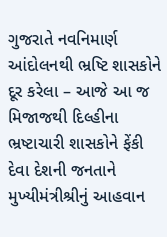ગુજરાતે નવનિમાર્ણ આંદોલનથી ભ્રષ્ટિ શાસકોને દૂર કરેલા – આજે આ જ મિજાજથી દિલ્હીના ભ્રષ્ટાચારી શાસકોને ફેંકી દેવા દેશની જનતાને મુખ્યીમંત્રીશ્રીનું આહવાન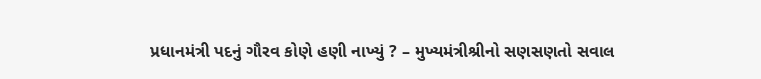પ્રધાનમંત્રી પદનું ગૌરવ કોણે હણી નાખ્યું ? – મુખ્યમંત્રીશ્રીનો સણસણતો સવાલ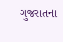ગુજરાતના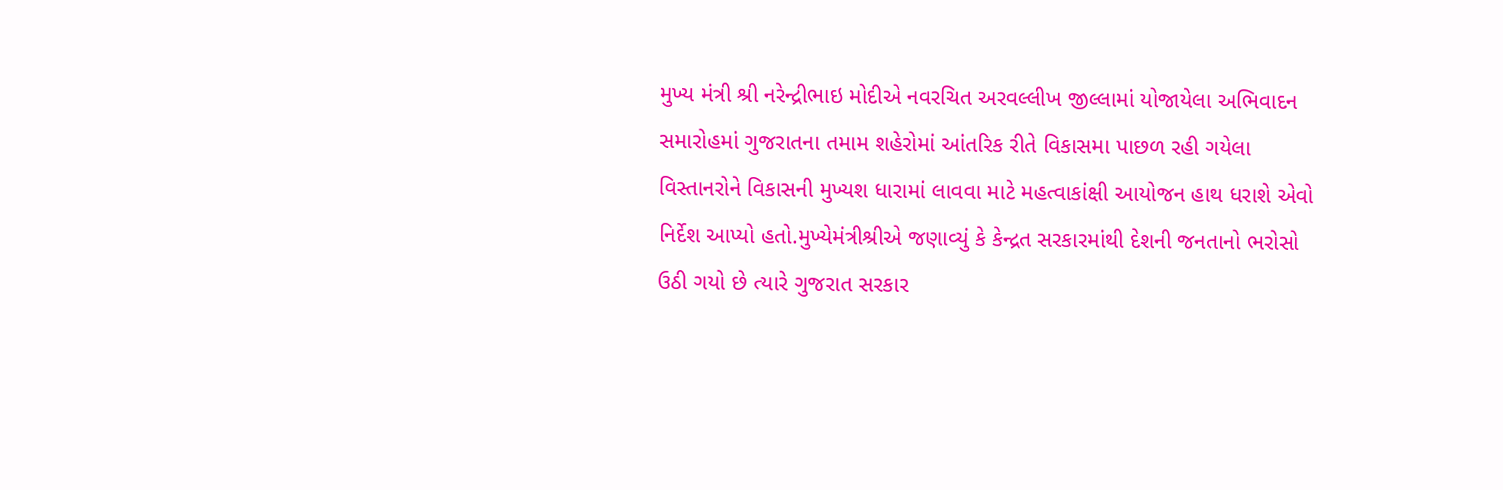મુખ્ય મંત્રી શ્રી નરેન્દ્રીભાઇ મોદીએ નવરચિત અરવલ્લીખ જીલ્લામાં યોજાયેલા અભિવાદન સમારોહમાં ગુજરાતના તમામ શહેરોમાં આંતરિક રીતે વિકાસમા પાછળ રહી ગયેલા વિસ્તાનરોને વિકાસની મુખ્યશ ધારામાં લાવવા માટે મહત્વાકાંક્ષી આયોજન હાથ ધરાશે એવો નિર્દેશ આપ્યો હતો.મુખ્યેમંત્રીશ્રીએ જણાવ્યું કે કેન્દ્રત સરકારમાંથી દેશની જનતાનો ભરોસો ઉઠી ગયો છે ત્યારે ગુજરાત સરકાર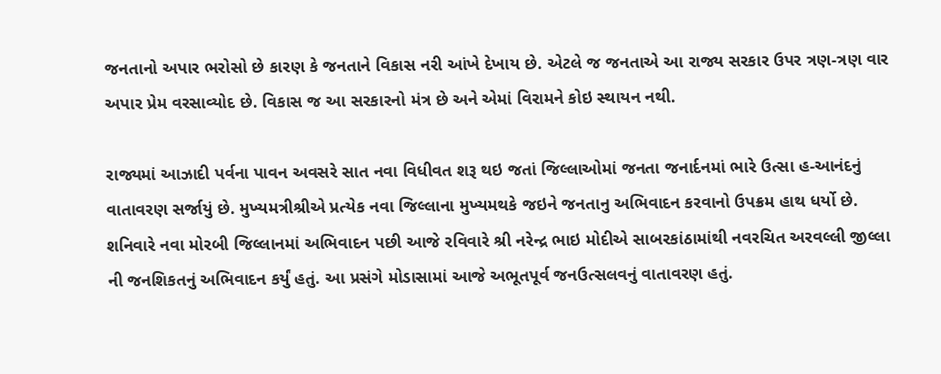જનતાનો અપાર ભરોસો છે કારણ કે જનતાને વિકાસ નરી આંખે દેખાય છે. એટલે જ જનતાએ આ રાજ્ય સરકાર ઉપર ત્રણ-ત્રણ વાર અપાર પ્રેમ વરસાવ્યોદ છે. વિકાસ જ આ સરકારનો મંત્ર છે અને એમાં વિરામને કોઇ સ્થાયન નથી.

રાજ્યમાં આઝાદી પર્વના પાવન અવસરે સાત નવા વિધીવત શરૂ થઇ જતાં જિલ્લાઓમાં જનતા જનાર્દનમાં ભારે ઉત્સા હ-આનંદનું વાતાવરણ સર્જાયું છે. મુખ્યમત્રીશ્રીએ પ્રત્યેક નવા જિલ્લાના મુખ્યમથકે જઇને જનતાનુ અભિવાદન કરવાનો ઉપક્રમ હાથ ધર્યો છે. શનિવારે નવા મોરબી જિલ્લાનમાં અભિવાદન પછી આજે રવિવારે શ્રી નરેન્દ્ર ભાઇ મોદીએ સાબરકાંઠામાંથી નવરચિત અરવલ્લી જીલ્લા ની જનશિકતનું અભિવાદન કર્યું હતું. આ પ્રસંગે મોડાસામાં આજે અભૂતપૂર્વ જનઉત્સલવનું વાતાવરણ હતું.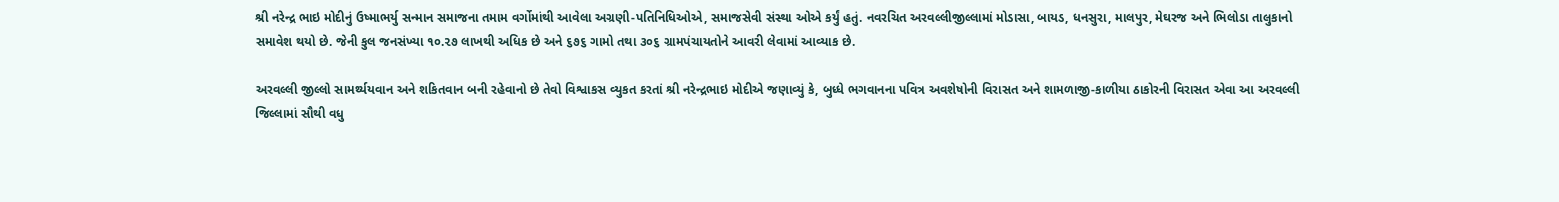શ્રી નરેન્દ્ર ભાઇ મોદીનું ઉષ્માભર્યુ સન્માન સમાજના તમામ વર્ગોમાંથી આવેલા અગ્રણી-પતિનિધિઓએ, સમાજસેવી સંસ્થા ઓએ કર્યું હતું. નવરચિત અરવલ્લીજીલ્લામાં મોડાસા, બાયડ, ધનસુરા, માલપુર, મેઘરજ અને ભિલોડા તાલુકાનો સમાવેશ થયો છે. જેની કુલ જનસંખ્યા ૧૦.૨૭ લાખથી અધિક છે અને ૬૭૬ ગામો તથા ૩૦૬ ગ્રામપંચાયતોને આવરી લેવામાં આવ્યાક છે.

અરવલ્લી જીલ્લો સામર્થ્યયવાન અને શકિતવાન બની રહેવાનો છે તેવો વિશ્વાકસ વ્યુકત કરતાં શ્રી નરેન્દ્રભાઇ મોદીએ જણાવ્યું કે, બુધ્ધે ભગવાનના પવિત્ર અવશેષોની વિરાસત અને શામળાજી-કાળીયા ઠાકોરની વિરાસત એવા આ અરવલ્લી જિલ્લામાં સૌથી વધુ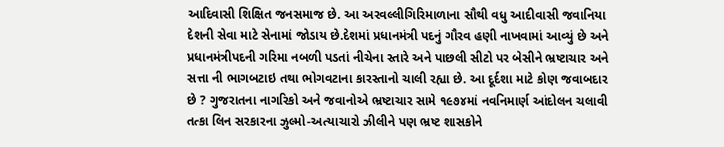આદિવાસી શિક્ષિત જનસમાજ છે. આ અરવલ્લીગિરિમાળાના સૌથી વધુ આદીવાસી જવાનિયા દેશની સેવા માટે સેનામાં જોડાય છે.દેશમાં પ્રધાનમંત્રી પદનું ગૌરવ હણી નાખવામાં આવ્યું છે અને પ્રધાનમંત્રીપદની ગરિમા નબળી પડતાં નીચેના સ્તારે અને પાછલી સીટો પર બેસીને ભ્રષ્ટાચાર અને સત્તા ની ભાગબટાઇ તથા ભોગવટાના કારસ્તાનો ચાલી રહ્યા છે. આ દૂર્દશા માટે કોણ જવાબદાર છે ? ગુજરાતના નાગરિકો અને જવાનોએ ભ્રષ્ટાચાર સામે ૧૯૭૪માં નવનિમાર્ણ આંદોલન ચલાવી તત્કા લિન સરકારના ઝુલ્મો-અત્યાચારો ઝીલીને પણ ભ્રષ્ટ શાસકોને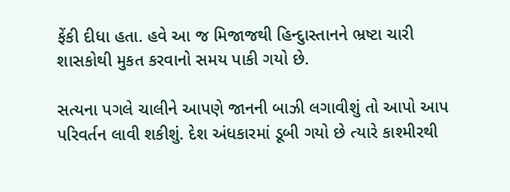ફેંકી દીધા હતા. હવે આ જ મિજાજથી હિન્દુાસ્તાનને ભ્રષ્ટા ચારી શાસકોથી મુકત કરવાનો સમય પાકી ગયો છે.

સત્યના પગલે ચાલીને આપણે જાનની બાઝી લગાવીશું તો આપો આપ પરિવર્તન લાવી શકીશું. દેશ અંધકારમાં ડૂબી ગયો છે ત્યારે કાશ્મીરથી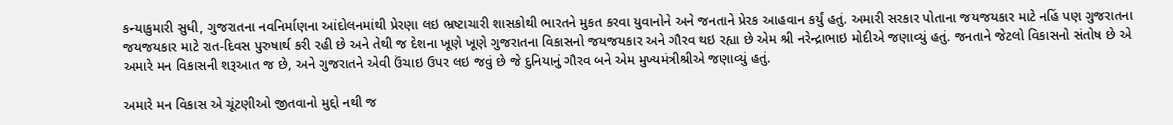કન્યાકુમારી સુધી, ગુજરાતના નવનિર્માણના આંદોલનમાંથી પ્રેરણા લઇ ભ્રષ્ટાચારી શાસકોથી ભારતને મુકત કરવા યુવાનોને અને જનતાને પ્રેરક આહવાન કર્યું હતું. અમારી સરકાર પોતાના જયજયકાર માટે નહિં પણ ગુજરાતના જયજયકાર માટે રાત-દિવસ પુરુષાર્થ કરી રહી છે અને તેથી જ દેશના ખૂણે ખૂણે ગુજરાતના વિકાસનો જયજયકાર અને ગૌરવ થઇ રહ્યા છે એમ શ્રી નરેન્દ્રાભાઇ મોદીએ જણાવ્યું હતું. જનતાને જેટલો વિકાસનો સંતોષ છે એ અમારે મન વિકાસની શરૂઆત જ છે, અને ગુજરાતને એવી ઉંચાઇ ઉપર લઇ જવું છે જે દુનિયાનું ગૌરવ બને એમ મુખ્યમંત્રીશ્રીએ જણાવ્યું હતું.

અમારે મન વિકાસ એ ચૂંટણીઓ જીતવાનો મુદ્દો નથી જ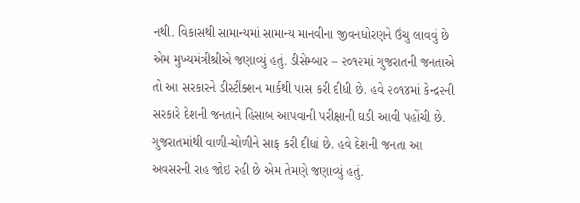નથી. વિકાસથી સામાન્યમાં સામાન્ય માનવીના જીવનધોરણને ઉંચુ લાવવું છે એમ મુખ્યમંત્રીશ્રીએ જણાવ્યું હતું. ડીસેમ્બાર – ૨૦૧૨માં ગુજરાતની જનતાએ તો આ સરકારને ડીસ્ટીંક્શન માર્કથી પાસ કરી દીધી છે. હવે ૨૦૧૪માં કેન્દ્ર૨ની સરકારે દેશની જનતાને હિસાબ આપવાની પરીક્ષાની ઘડી આવી પહોંચી છે. ગુજરાતમાંથી વાળી-ચોળીને સાફ કરી દીધાં છે. હવે દેશની જનતા આ અવસરની રાહ જોઇ રહી છે એમ તેમણે જણાવ્યું હતું.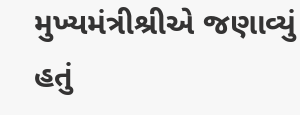મુખ્યમંત્રીશ્રીએ જણાવ્યું હતું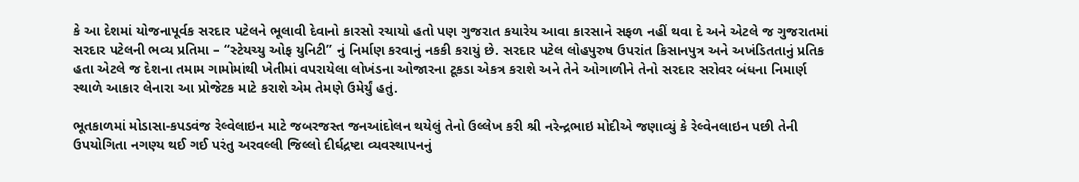કે આ દેશમાં યોજનાપૂર્વક સરદાર પટેલને ભૂલાવી દેવાનો કારસો રચાયો હતો પણ ગુજરાત કયારેય આવા કારસાને સફળ નહીં થવા દે અને એટલે જ ગુજરાતમાં સરદાર પટેલની ભવ્ય પ્રતિમા – “સ્ટેયચ્યુ ઓફ યુનિટી” નું નિર્માણ કરવાનું નકકી કરાયું છે. સરદાર પટેલ લોહપુરુષ ઉપરાંત કિસાનપુત્ર અને અખંડિતતાનું પ્રતિક હતા એટલે જ દેશના તમામ ગામોમાંથી ખેતીમાં વપરાયેલા લોખંડના ઓજારના ટૂકડા એકત્ર કરાશે અને તેને ઓગાળીને તેનો સરદાર સરોવર બંધના નિમાર્ણ સ્થાળે આકાર લેનારા આ પ્રોજેટક માટે કરાશે એમ તેમણે ઉમેર્યું હતું.

ભૂતકાળમાં મોડાસા-કપડવંજ રેલ્વેલાઇન માટે જબરજસ્ત જનઆંદોલન થયેલું તેનો ઉલ્લેખ કરી શ્રી નરેન્દ્રભાઇ મોદીએ જણાવ્યું કે રેલ્વેનલાઇન પછી તેની ઉપયોગિતા નગણ્ય થઈ ગઈ પરંતુ અરવલ્લી જિલ્લો દીર્ઘદ્રષ્ટા વ્યવસ્થાપનનું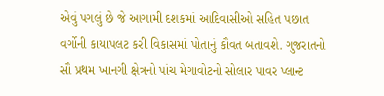એવું પગલું છે જે આગામી દશકમાં આદિવાસીઓ સહિત પછાત વર્ગોની કાયાપલટ કરી વિકાસમાં પોતાનું કૌવત બતાવશે. ગુજરાતનો સૌ પ્રથમ ખાનગી ક્ષેત્રનો પાંચ મેગાવોટનો સોલાર પાવર પ્લાન્ટ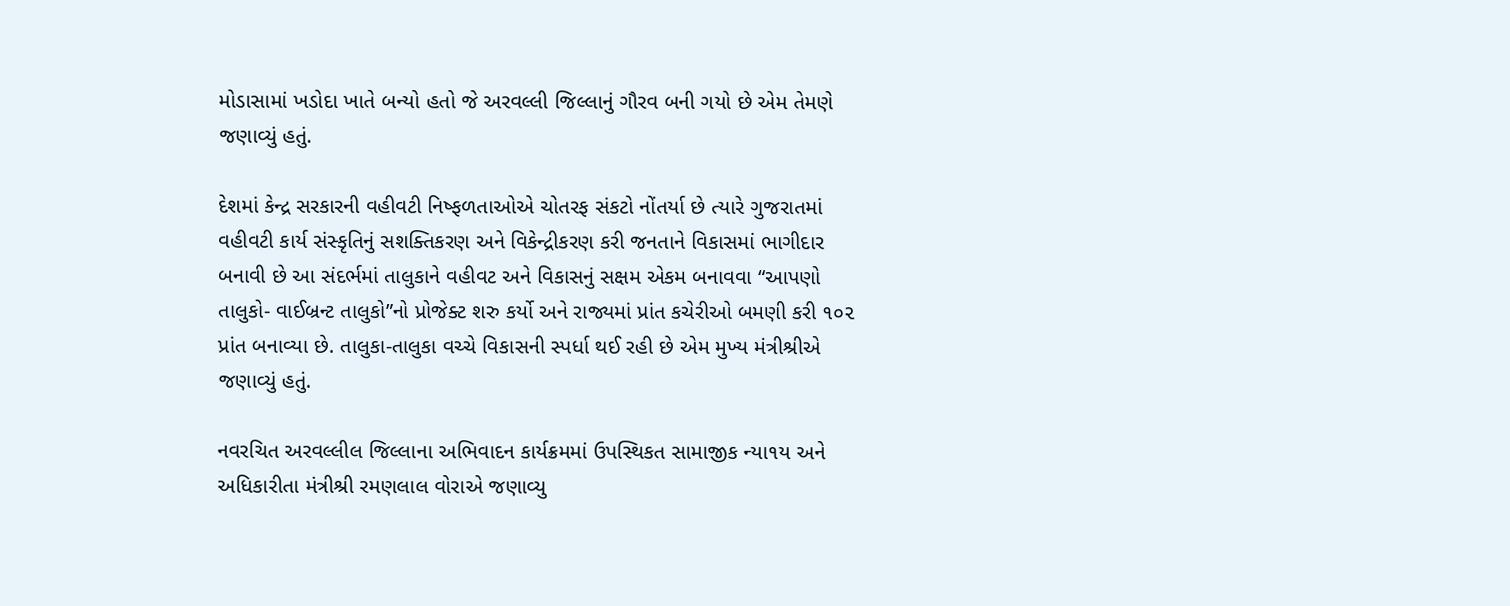મોડાસામાં ખડોદા ખાતે બન્યો હતો જે અરવલ્લી જિલ્લાનું ગૌરવ બની ગયો છે એમ તેમણે જણાવ્યું હતું.

દેશમાં કેન્દ્ર સરકારની વહીવટી નિષ્ફળતાઓએ ચોતરફ સંકટો નોંતર્યા છે ત્યારે ગુજરાતમાં વહીવટી કાર્ય સંસ્કૃતિનું સશક્તિકરણ અને વિકેન્દ્રીકરણ કરી જનતાને વિકાસમાં ભાગીદાર બનાવી છે આ સંદર્ભમાં તાલુકાને વહીવટ અને વિકાસનું સક્ષમ એકમ બનાવવા “આપણો તાલુકો- વાઈબ્રન્ટ તાલુકો”નો પ્રોજેક્ટ શરુ કર્યો અને રાજ્યમાં પ્રાંત કચેરીઓ બમણી કરી ૧૦૨ પ્રાંત બનાવ્યા છે. તાલુકા-તાલુકા વચ્ચે વિકાસની સ્પર્ધા થઈ રહી છે એમ મુખ્ય મંત્રીશ્રીએ જણાવ્યું હતું.

નવરચિત અરવલ્લીલ જિલ્લાના અભિવાદન કાર્યક્રમમાં ઉપસ્થિકત સામાજીક ન્યા૧ય અને અધિકારીતા મંત્રીશ્રી રમણલાલ વોરાએ જણાવ્યુ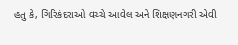હતુ કે, ગિરિકંદરાઓ વચ્ચે આવેલ અને શિક્ષણનગરી એવી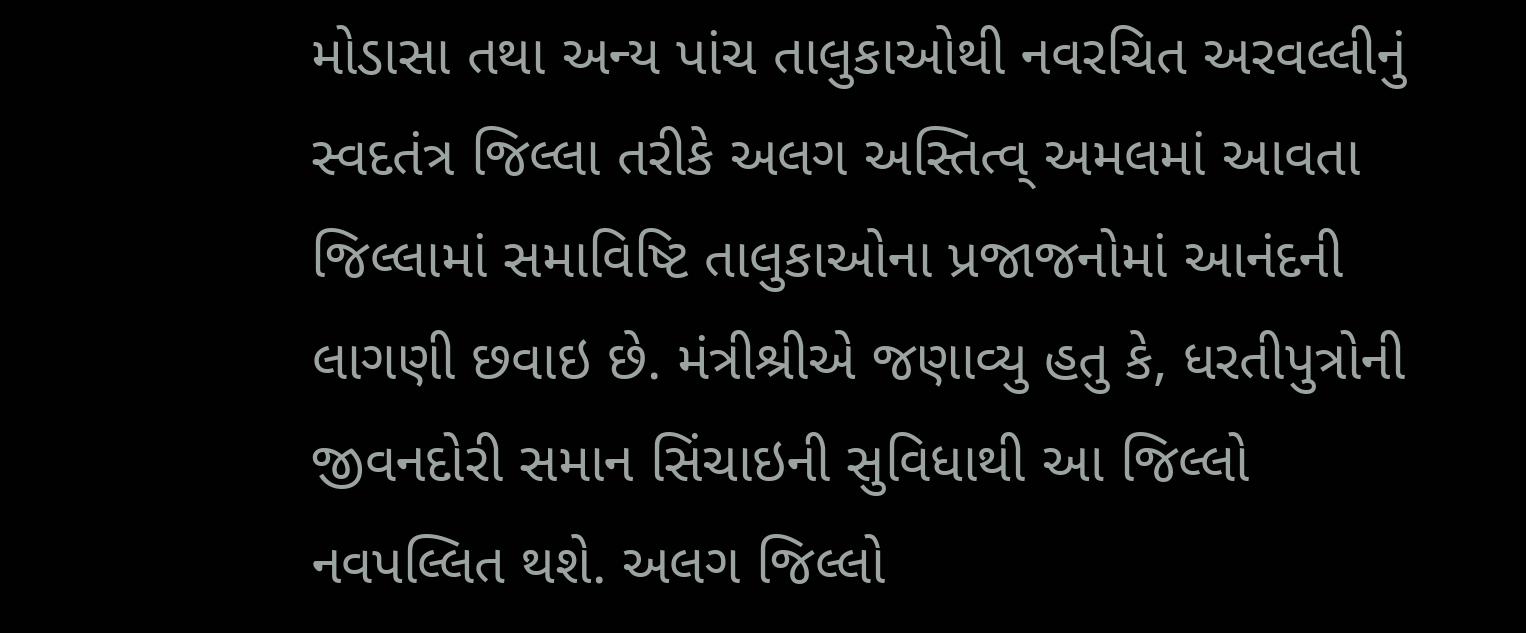મોડાસા તથા અન્ય પાંચ તાલુકાઓથી નવરચિત અરવલ્લીનું સ્વદતંત્ર જિલ્લા તરીકે અલગ અસ્તિત્વ્ અમલમાં આવતા જિલ્લામાં સમાવિષ્ટિ તાલુકાઓના પ્રજાજનોમાં આનંદની લાગણી છવાઇ છે. મંત્રીશ્રીએ જણાવ્યુ હતુ કે, ધરતીપુત્રોની જીવનદોરી સમાન સિંચાઇની સુવિધાથી આ જિલ્લો નવપલ્લિત થશે. અલગ જિલ્લો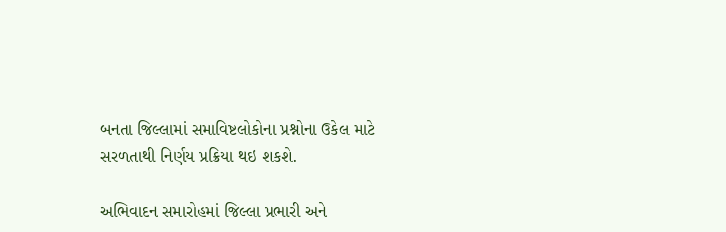બનતા જિલ્લામાં સમાવિષ્ટલોકોના પ્રશ્નોના ઉકેલ માટે સરળતાથી નિર્ણય પ્રક્રિયા થઇ શકશે.

અભિવાદન સમારોહમાં જિલ્લા પ્રભારી અને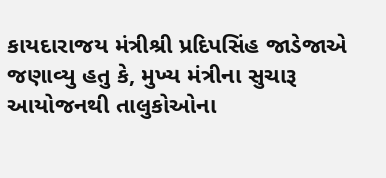કાયદારાજય મંત્રીશ્રી પ્રદિપસિંહ જાડેજાએ જણાવ્યુ હતુ કે, મુખ્ય મંત્રીના સુચારૂ આયોજનથી તાલુકોઓના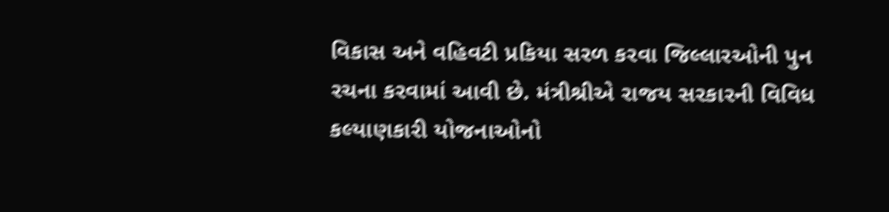વિકાસ અને વહિવટી પ્રકિયા સરળ કરવા જિલ્લારઓની પુન રચના કરવામાં આવી છે. મંત્રીશ્રીએ રાજય સરકારની વિવિધ કલ્યાણકારી યોજનાઓનો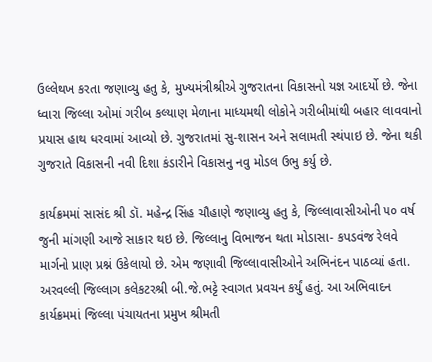ઉલ્લેથખ કરતા જણાવ્યુ હતુ કે, મુખ્યમંત્રીશ્રીએ ગુજરાતના વિકાસનો યજ્ઞ આદર્યો છે. જેના ધ્વારા જિલ્લા ઓમાં ગરીબ કલ્યાણ મેળાના માધ્યમથી લોકોને ગરીબીમાંથી બહાર લાવવાનો પ્રયાસ હાથ ધરવામાં આવ્યો છે. ગુજરાતમાં સુ-શાસન અને સલામતી સ્થંપાઇ છે. જેના થકી ગુજરાતે વિકાસની નવી દિશા કંડારીને વિકાસનુ નવુ મોડલ ઉભુ કર્યુ છે.

કાર્યક્રમમાં સાસંદ શ્રી ડૉ. મહેન્દ્ર સિંહ ચૌહાણે જણાવ્યુ હતુ કે, જિલ્લાવાસીઓની ૫૦ વર્ષ જુની માંગણી આજે સાકાર થઇ છે. જિલ્લાનુ વિભાજન થતા મોડાસા- કપડવંજ રેલવે માર્ગનો પ્રાણ પ્રશ્નં ઉકેલાયો છે. એમ જણાવી જિલ્લાવાસીઓને અભિનંદન પાઠવ્યાં હતા. અરવલ્લી જિલ્લાગ કલેકટરશ્રી બી.જે.ભટ્ટે સ્વાગત પ્રવચન કર્યું હતું. આ અભિવાદન કાર્યક્રમમાં જિલ્લા પંચાયતના પ્રમુખ શ્રીમતી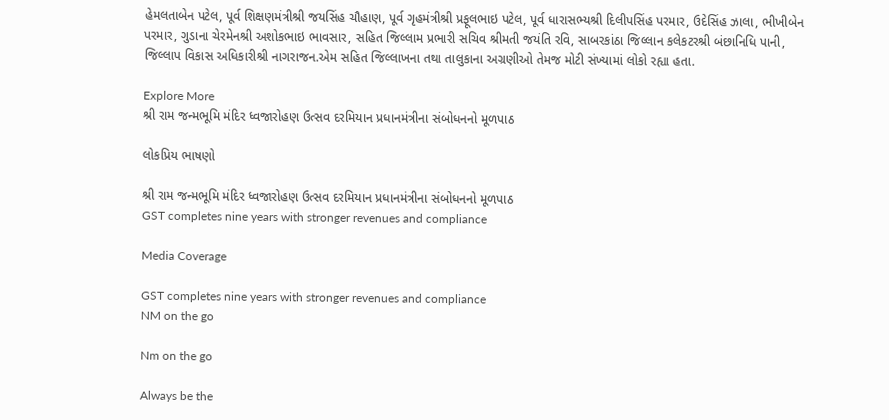હેમલતાબેન પટેલ, પૂર્વ શિક્ષણમંત્રીશ્રી જયસિંહ ચૌહાણ, પૂર્વ ગૃહમંત્રીશ્રી પ્રફૂલભાઇ પટેલ, પૂર્વ ધારાસભ્યશ્રી દિલીપસિંહ પરમાર, ઉદેસિંહ ઝાલા, ભીખીબેન પરમાર, ગુડાના ચેરમેનશ્રી અશોકભાઇ ભાવસાર, સહિત જિલ્લામ પ્રભારી સચિવ શ્રીમતી જયંતિ રવિ, સાબરકાંઠા જિલ્લાન કલેકટરશ્રી બંછાનિધિ પાની, જિલ્લાપ વિકાસ અધિકારીશ્રી નાગરાજન.એમ સહિત જિલ્લાખના તથા તાલુકાના અગ્રણીઓ તેમજ મોટી સંખ્યામાં લોકો રહ્યા હતા.

Explore More
શ્રી રામ જન્મભૂમિ મંદિર ધ્વજારોહણ ઉત્સવ દરમિયાન પ્રધાનમંત્રીના સંબોધનનો મૂળપાઠ

લોકપ્રિય ભાષણો

શ્રી રામ જન્મભૂમિ મંદિર ધ્વજારોહણ ઉત્સવ દરમિયાન પ્રધાનમંત્રીના સંબોધનનો મૂળપાઠ
GST completes nine years with stronger revenues and compliance

Media Coverage

GST completes nine years with stronger revenues and compliance
NM on the go

Nm on the go

Always be the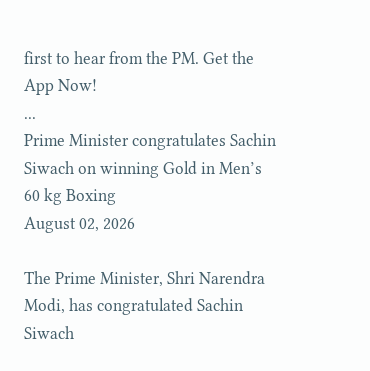first to hear from the PM. Get the App Now!
...
Prime Minister congratulates Sachin Siwach on winning Gold in Men’s 60 kg Boxing
August 02, 2026

The Prime Minister, Shri Narendra Modi, has congratulated Sachin Siwach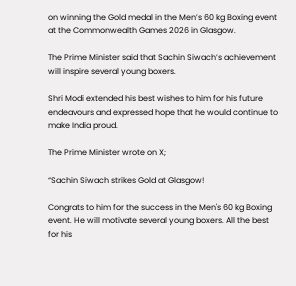on winning the Gold medal in the Men’s 60 kg Boxing event at the Commonwealth Games 2026 in Glasgow.

The Prime Minister said that Sachin Siwach’s achievement will inspire several young boxers.

Shri Modi extended his best wishes to him for his future endeavours and expressed hope that he would continue to make India proud.

The Prime Minister wrote on X;

“Sachin Siwach strikes Gold at Glasgow!

Congrats to him for the success in the Men's 60 kg Boxing event. He will motivate several young boxers. All the best for his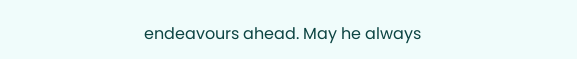endeavours ahead. May he always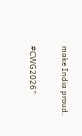make India proud.

#CWG2026”